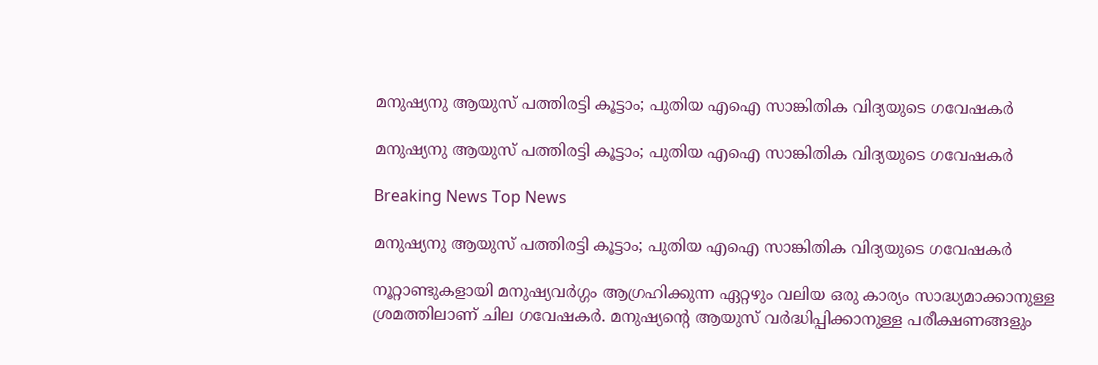മനുഷ്യനു ആയുസ് പത്തിരട്ടി കൂട്ടാം; പുതിയ എഐ സാങ്കിതിക വിദ്യയുടെ ഗവേഷകര്‍

മനുഷ്യനു ആയുസ് പത്തിരട്ടി കൂട്ടാം; പുതിയ എഐ സാങ്കിതിക വിദ്യയുടെ ഗവേഷകര്‍

Breaking News Top News

മനുഷ്യനു ആയുസ് പത്തിരട്ടി കൂട്ടാം; പുതിയ എഐ സാങ്കിതിക വിദ്യയുടെ ഗവേഷകര്‍

നൂറ്റാണ്ടുകളായി മനുഷ്യവര്‍ഗ്ഗം ആഗ്രഹിക്കുന്ന ഏറ്റഴും വലിയ ഒരു കാര്യം സാദ്ധ്യമാക്കാനുള്ള ശ്രമത്തിലാണ് ചില ഗവേഷകര്‍. മനുഷ്യന്റെ ആയുസ് വര്‍ദ്ധിപ്പിക്കാനുള്ള പരീക്ഷണങ്ങളും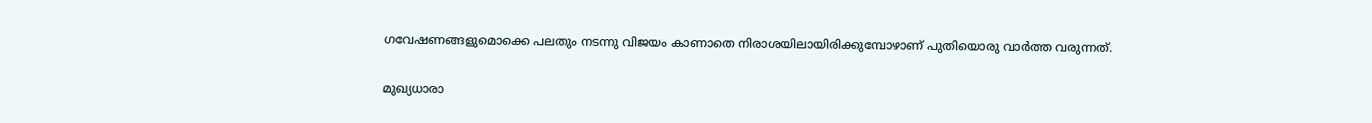ഗവേഷണങ്ങളുമൊക്കെ പലതും നടന്നു വിജയം കാണാതെ നിരാശയിലായിരിക്കുമ്പോഴാണ് പുതിയൊരു വാര്‍ത്ത വരുന്നത്.

മുഖ്യധാരാ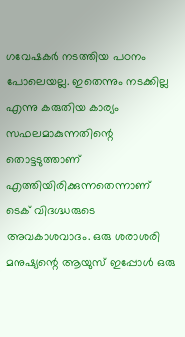ഗവേഷകര്‍ നടത്തിയ പഠനം പോലെയല്ല. ഇതെന്നും നടക്കില്ല എന്നു കരുതിയ കാര്യം സഫലമാകുന്നതിന്റെ തൊട്ടടുത്താണ് എത്തിയിരിക്കുന്നതെന്നാണ് ടെക് വിദഗ്ദ്ധരുടെ അവകാശവാദം. ഒരു ശരാശരി മനുഷ്യന്റെ ആയുസ് ഇപ്പോള്‍ ഒരു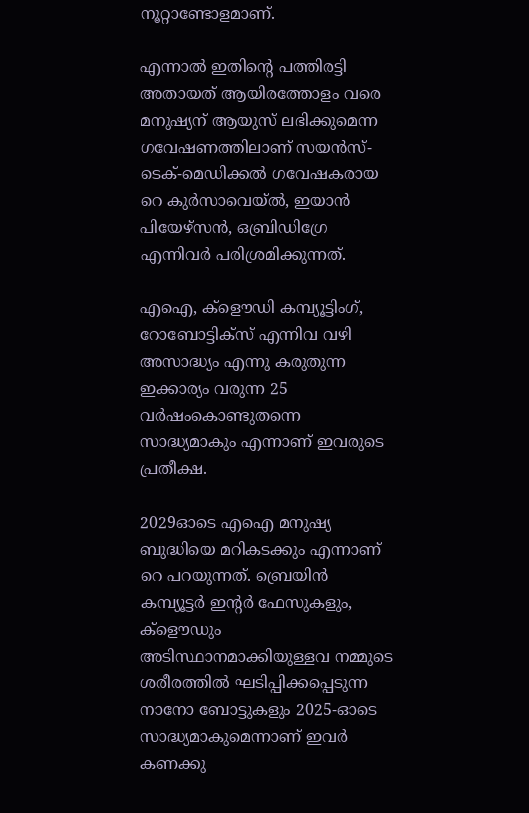നൂറ്റാണ്ടോളമാണ്.

എന്നാല്‍ ഇതിന്റെ പത്തിരട്ടി അതായത് ആയിരത്തോളം വരെ മനുഷ്യന് ആയുസ് ലഭിക്കുമെന്ന ഗവേഷണത്തിലാണ് സയന്‍സ്-ടെക്-മെഡിക്കല്‍ ഗവേഷകരായ റെ കുര്‍സാവെയ്ല്‍, ഇയാന്‍ പിയേഴ്സന്‍, ഒബ്രിഡിഗ്രേ എന്നിവര്‍ പരിശ്രമിക്കുന്നത്.

എഐ, ക്ളൌഡി കമ്പ്യൂട്ടിംഗ്, റോബോട്ടിക്സ് എന്നിവ വഴി അസാദ്ധ്യം എന്നു കരുതുന്ന ഇക്കാര്യം വരുന്ന 25 വര്‍ഷംകൊണ്ടുതന്നെ സാദ്ധ്യമാകും എന്നാണ് ഇവരുടെ പ്രതീക്ഷ.

2029ഓടെ എഐ മനുഷ്യ ബുദ്ധിയെ മറികടക്കും എന്നാണ് റെ പറയുന്നത്. ബ്രെയിന്‍ കമ്പ്യൂട്ടര്‍ ഇന്റര്‍ ഫേസുകളും, ക്ളൌഡും അടിസ്ഥാനമാക്കിയുള്ളവ നമ്മുടെ ശരീരത്തില്‍ ഘടിപ്പിക്കപ്പെടുന്ന നാനോ ബോട്ടുകളും 2025-ഓടെ സാദ്ധ്യമാകുമെന്നാണ് ഇവര്‍ കണക്കു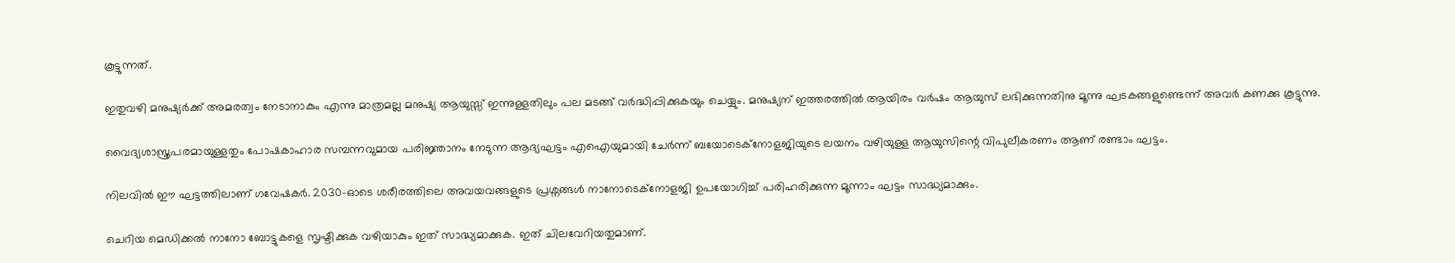കൂട്ടുന്നത്.

ഇതുവഴി മനുഷ്യര്‍ക്ക് അമരത്വം നേടാനാകും എന്നു മാത്രമല്ല മനുഷ്യ ആയുസ്സ് ഇന്നുള്ളതിലും പല മടങ്ങ് വര്‍ദ്ധിപ്പിക്കുകയും ചെയ്യും. മനുഷ്യന് ഇത്തരത്തില്‍ ആയിരം വര്‍ഷം ആയുസ് ലഭിക്കുന്നതിനു മൂന്നു ഘടകങ്ങളുണ്ടെന്ന് അവര്‍ കണക്കു കൂട്ടുന്നു.

വൈദ്യശാസ്ത്രപരമായുള്ളതും പോഷകാഹാര സമ്പന്നവുമായ പരിജ്ഞാനം നേടുന്ന ആദ്യഘട്ടം എഐയുമായി ചേര്‍ന്ന് ബയോടെക്നോളജിയുടെ ലയനം വഴിയുള്ള ആയുസിന്റെ വിപുലീകരണം ആണ് രണ്ടാം ഘട്ടം.

നിലവില്‍ ഈ ഘട്ടത്തിലാണ് ഗവേഷകര്‍. 2030-ഓടെ ശരീരത്തിലെ അവയവങ്ങളുടെ പ്രശ്നങ്ങള്‍ നാനോടെക്നോളജി ഉപയോഗിച്ച് പരിഹരിക്കുന്ന മൂന്നാം ഘട്ടം സാദ്ധ്യമാക്കും.

ചെറിയ മെഡിക്കല്‍ നാനോ ബോട്ടുകളെ സൃഷ്ടിക്കുക വഴിയാകും ഇത് സാദ്ധ്യമാക്കുക. ഇത് ചിലവേറിയതുമാണ്.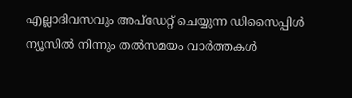എല്ലാദിവസവും അപ്ഡേറ്റ് ചെയ്യുന്ന ഡിസൈപ്പിൾ ന്യൂസിൽ നിന്നും തൽസമയം വാർത്തകൾ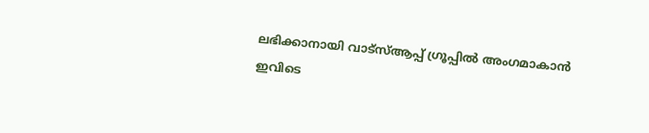ലഭിക്കാനായി വാട്സ്ആപ്പ് ഗ്രൂപ്പിൽ അംഗമാകാൻ ഇവിടെ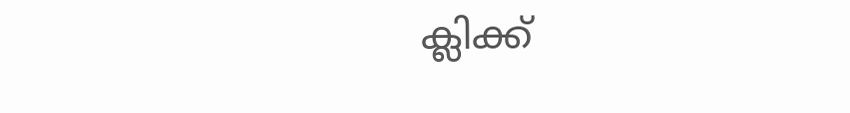ക്ലിക്ക്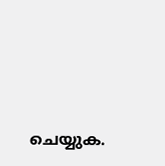ചെയ്യുക.